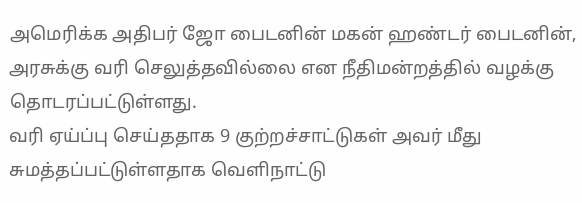அமெரிக்க அதிபர் ஜோ பைடனின் மகன் ஹண்டர் பைடனின், அரசுக்கு வரி செலுத்தவில்லை என நீதிமன்றத்தில் வழக்கு தொடரப்பட்டுள்ளது.
வரி ஏய்ப்பு செய்ததாக 9 குற்றச்சாட்டுகள் அவர் மீது சுமத்தப்பட்டுள்ளதாக வெளிநாட்டு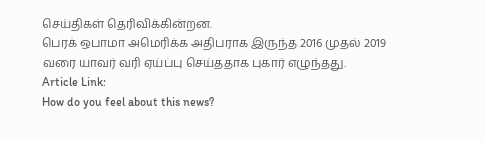செய்திகள் தெரிவிக்கின்றன.
பெரக் ஒபாமா அமெரிக்க அதிபராக இருந்த 2016 முதல் 2019 வரை யாவர் வரி ஏய்ப்பு செய்ததாக புகார் எழுந்தது.
Article Link:
How do you feel about this news?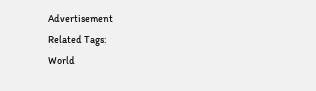Advertisement
Related Tags:
World